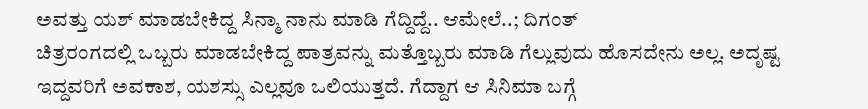ಅವತ್ತು ಯಶ್ ಮಾಡಬೇಕಿದ್ದ ಸಿನ್ಮಾ ನಾನು ಮಾಡಿ ಗೆದ್ದಿದ್ದೆ.. ಆಮೇಲೆ..; ದಿಗಂತ್
ಚಿತ್ರರಂಗದಲ್ಲಿ ಒಬ್ಬರು ಮಾಡಬೇಕಿದ್ದ ಪಾತ್ರವನ್ನು ಮತ್ತೊಬ್ಬರು ಮಾಡಿ ಗೆಲ್ಲುವುದು ಹೊಸದೇನು ಅಲ್ಲ. ಅದೃಷ್ಟ ಇದ್ದವರಿಗೆ ಅವಕಾಶ, ಯಶಸ್ಸು ಎಲ್ಲವೂ ಒಲಿಯುತ್ತದೆ. ಗೆದ್ದಾಗ ಆ ಸಿನಿಮಾ ಬಗ್ಗೆ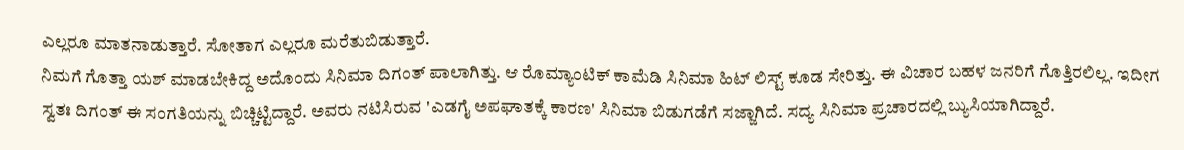ಎಲ್ಲರೂ ಮಾತನಾಡುತ್ತಾರೆ. ಸೋತಾಗ ಎಲ್ಲರೂ ಮರೆತುಬಿಡುತ್ತಾರೆ.
ನಿಮಗೆ ಗೊತ್ತಾ ಯಶ್ ಮಾಡಬೇಕಿದ್ದ ಅದೊಂದು ಸಿನಿಮಾ ದಿಗಂತ್ ಪಾಲಾಗಿತ್ತು. ಆ ರೊಮ್ಯಾಂಟಿಕ್ ಕಾಮೆಡಿ ಸಿನಿಮಾ ಹಿಟ್ ಲಿಸ್ಟ್ ಕೂಡ ಸೇರಿತ್ತು. ಈ ವಿಚಾರ ಬಹಳ ಜನರಿಗೆ ಗೊತ್ತಿರಲಿಲ್ಲ. ಇದೀಗ ಸ್ವತಃ ದಿಗಂತ್ ಈ ಸಂಗತಿಯನ್ನು ಬಿಚ್ಚಿಟ್ಟಿದ್ದಾರೆ. ಅವರು ನಟಿಸಿರುವ 'ಎಡಗೈ ಅಪಘಾತಕ್ಕೆ ಕಾರಣ' ಸಿನಿಮಾ ಬಿಡುಗಡೆಗೆ ಸಜ್ಜಾಗಿದೆ. ಸದ್ಯ ಸಿನಿಮಾ ಪ್ರಚಾರದಲ್ಲಿ ಬ್ಯುಸಿಯಾಗಿದ್ದಾರೆ.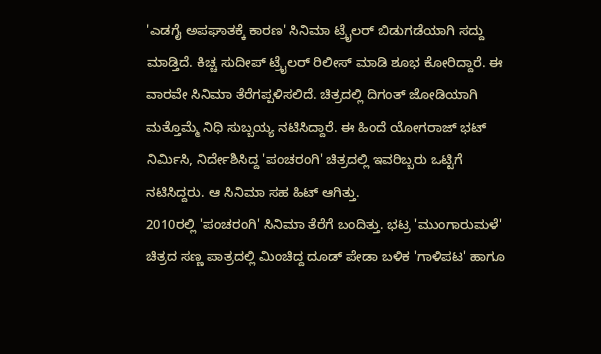'ಎಡಗೈ ಅಪಘಾತಕ್ಕೆ ಕಾರಣ' ಸಿನಿಮಾ ಟ್ರೈಲರ್ ಬಿಡುಗಡೆಯಾಗಿ ಸದ್ದು ಮಾಡ್ತಿದೆ. ಕಿಚ್ಚ ಸುದೀಪ್ ಟ್ರೈಲರ್ ರಿಲೀಸ್ ಮಾಡಿ ಶೂಭ ಕೋರಿದ್ದಾರೆ. ಈ ವಾರವೇ ಸಿನಿಮಾ ತೆರೆಗಪ್ಪಳಿಸಲಿದೆ. ಚಿತ್ರದಲ್ಲಿ ದಿಗಂತ್ ಜೋಡಿಯಾಗಿ ಮತ್ತೊಮ್ಮೆ ನಿಧಿ ಸುಬ್ಬಯ್ಯ ನಟಿಸಿದ್ದಾರೆ. ಈ ಹಿಂದೆ ಯೋಗರಾಜ್ ಭಟ್ ನಿರ್ಮಿಸಿ, ನಿರ್ದೇಶಿಸಿದ್ದ 'ಪಂಚರಂಗಿ' ಚಿತ್ರದಲ್ಲಿ ಇವರಿಬ್ಬರು ಒಟ್ಟಿಗೆ ನಟಿಸಿದ್ದರು. ಆ ಸಿನಿಮಾ ಸಹ ಹಿಟ್ ಆಗಿತ್ತು.
2010ರಲ್ಲಿ 'ಪಂಚರಂಗಿ' ಸಿನಿಮಾ ತೆರೆಗೆ ಬಂದಿತ್ತು. ಭಟ್ರ 'ಮುಂಗಾರುಮಳೆ' ಚಿತ್ರದ ಸಣ್ಣ ಪಾತ್ರದಲ್ಲಿ ಮಿಂಚಿದ್ದ ದೂಡ್ ಪೇಡಾ ಬಳಿಕ 'ಗಾಳಿಪಟ' ಹಾಗೂ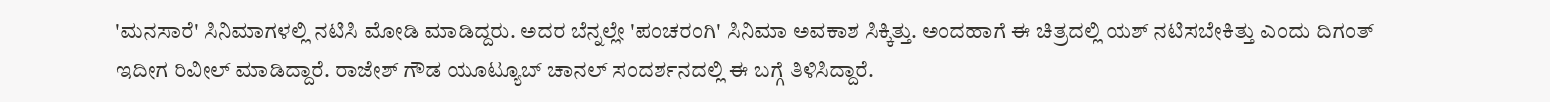'ಮನಸಾರೆ' ಸಿನಿಮಾಗಳಲ್ಲಿ ನಟಿಸಿ ಮೋಡಿ ಮಾಡಿದ್ದರು. ಅದರ ಬೆನ್ನಲ್ಲೇ 'ಪಂಚರಂಗಿ' ಸಿನಿಮಾ ಅವಕಾಶ ಸಿಕ್ಕಿತ್ತು. ಅಂದಹಾಗೆ ಈ ಚಿತ್ರದಲ್ಲಿ ಯಶ್ ನಟಿಸಬೇಕಿತ್ತು ಎಂದು ದಿಗಂತ್ ಇದೀಗ ರಿವೀಲ್ ಮಾಡಿದ್ದಾರೆ. ರಾಜೇಶ್ ಗೌಡ ಯೂಟ್ಯೂಬ್ ಚಾನಲ್ ಸಂದರ್ಶನದಲ್ಲಿ ಈ ಬಗ್ಗೆ ತಿಳಿಸಿದ್ದಾರೆ.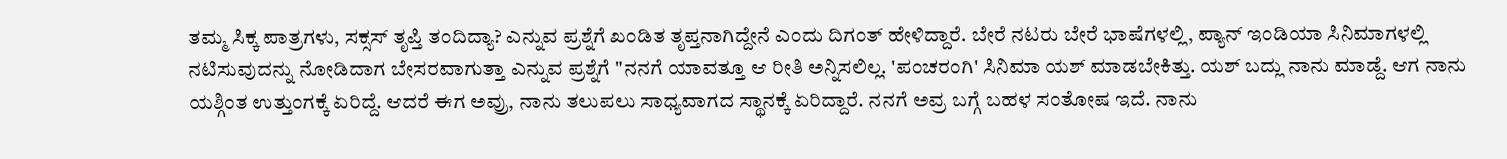ತಮ್ಮ ಸಿಕ್ಕ ಪಾತ್ರಗಳು, ಸಕ್ಸಸ್ ತೃಪ್ತಿ ತಂದಿದ್ಯಾ? ಎನ್ನುವ ಪ್ರಶ್ನೆಗೆ ಖಂಡಿತ ತೃಪ್ತನಾಗಿದ್ದೇನೆ ಎಂದು ದಿಗಂತ್ ಹೇಳಿದ್ದಾರೆ. ಬೇರೆ ನಟರು ಬೇರೆ ಭಾಷೆಗಳಲ್ಲಿ, ಪ್ಯಾನ್ ಇಂಡಿಯಾ ಸಿನಿಮಾಗಳಲ್ಲಿ ನಟಿಸುವುದನ್ನು ನೋಡಿದಾಗ ಬೇಸರವಾಗುತ್ತಾ ಎನ್ನುವ ಪ್ರಶ್ನೆಗೆ "ನನಗೆ ಯಾವತ್ತೂ ಆ ರೀತಿ ಅನ್ನಿಸಲಿಲ್ಲ. 'ಪಂಚರಂಗಿ' ಸಿನಿಮಾ ಯಶ್ ಮಾಡಬೇಕಿತ್ತು. ಯಶ್ ಬದ್ಲು ನಾನು ಮಾಡ್ದೆ. ಆಗ ನಾನು ಯಶ್ಗಿಂತ ಉತ್ತುಂಗಕ್ಕೆ ಏರಿದ್ದೆ. ಆದರೆ ಈಗ ಅವ್ರು, ನಾನು ತಲುಪಲು ಸಾಧ್ಯವಾಗದ ಸ್ಥಾನಕ್ಕೆ ಏರಿದ್ದಾರೆ. ನನಗೆ ಅವ್ರ ಬಗ್ಗೆ ಬಹಳ ಸಂತೋಷ ಇದೆ. ನಾನು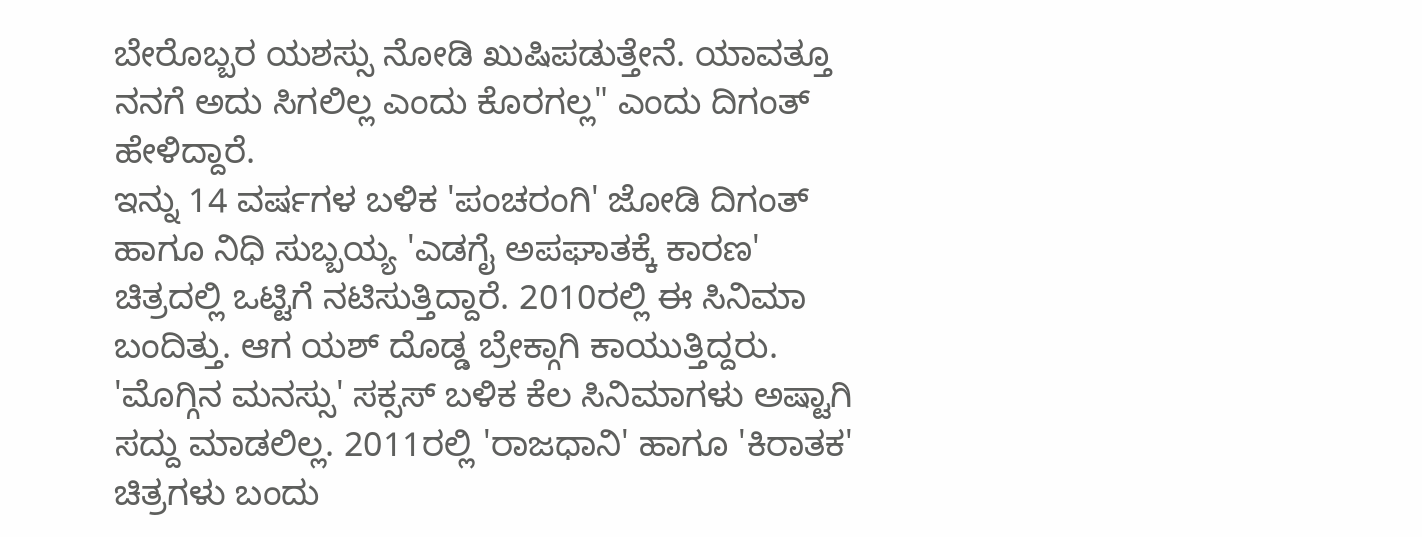ಬೇರೊಬ್ಬರ ಯಶಸ್ಸು ನೋಡಿ ಖುಷಿಪಡುತ್ತೇನೆ. ಯಾವತ್ತೂ ನನಗೆ ಅದು ಸಿಗಲಿಲ್ಲ ಎಂದು ಕೊರಗಲ್ಲ" ಎಂದು ದಿಗಂತ್ ಹೇಳಿದ್ದಾರೆ.
ಇನ್ನು 14 ವರ್ಷಗಳ ಬಳಿಕ 'ಪಂಚರಂಗಿ' ಜೋಡಿ ದಿಗಂತ್ ಹಾಗೂ ನಿಧಿ ಸುಬ್ಬಯ್ಯ 'ಎಡಗೈ ಅಪಘಾತಕ್ಕೆ ಕಾರಣ' ಚಿತ್ರದಲ್ಲಿ ಒಟ್ಟಿಗೆ ನಟಿಸುತ್ತಿದ್ದಾರೆ. 2010ರಲ್ಲಿ ಈ ಸಿನಿಮಾ ಬಂದಿತ್ತು. ಆಗ ಯಶ್ ದೊಡ್ಡ ಬ್ರೇಕ್ಗಾಗಿ ಕಾಯುತ್ತಿದ್ದರು. 'ಮೊಗ್ಗಿನ ಮನಸ್ಸು' ಸಕ್ಸಸ್ ಬಳಿಕ ಕೆಲ ಸಿನಿಮಾಗಳು ಅಷ್ಟಾಗಿ ಸದ್ದು ಮಾಡಲಿಲ್ಲ. 2011ರಲ್ಲಿ 'ರಾಜಧಾನಿ' ಹಾಗೂ 'ಕಿರಾತಕ' ಚಿತ್ರಗಳು ಬಂದು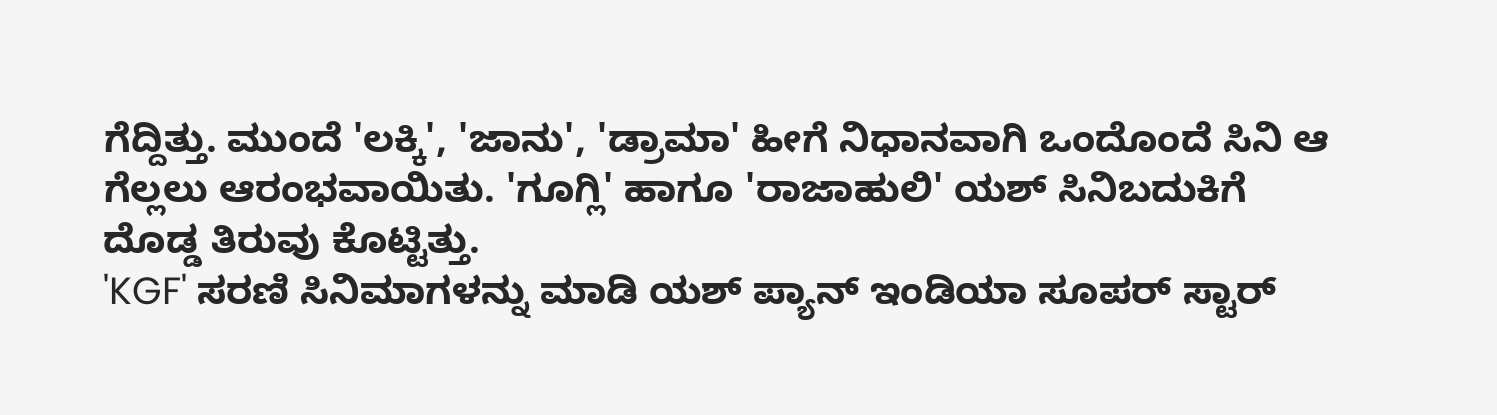ಗೆದ್ದಿತ್ತು. ಮುಂದೆ 'ಲಕ್ಕಿ', 'ಜಾನು', 'ಡ್ರಾಮಾ' ಹೀಗೆ ನಿಧಾನವಾಗಿ ಒಂದೊಂದೆ ಸಿನಿ ಆ ಗೆಲ್ಲಲು ಆರಂಭವಾಯಿತು. 'ಗೂಗ್ಲಿ' ಹಾಗೂ 'ರಾಜಾಹುಲಿ' ಯಶ್ ಸಿನಿಬದುಕಿಗೆ ದೊಡ್ಡ ತಿರುವು ಕೊಟ್ಟಿತ್ತು.
'KGF' ಸರಣಿ ಸಿನಿಮಾಗಳನ್ನು ಮಾಡಿ ಯಶ್ ಪ್ಯಾನ್ ಇಂಡಿಯಾ ಸೂಪರ್ ಸ್ಟಾರ್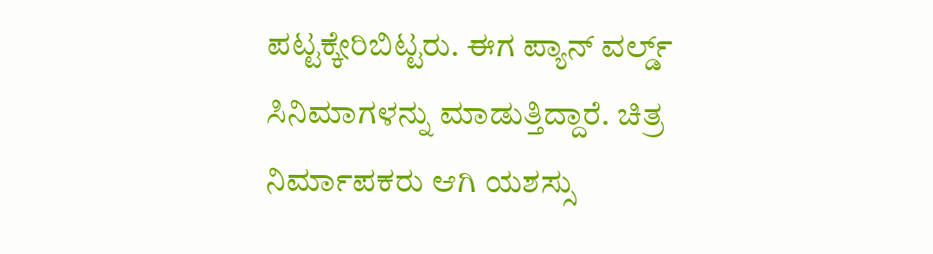ಪಟ್ಟಕ್ಕೇರಿಬಿಟ್ಟರು. ಈಗ ಪ್ಯಾನ್ ವರ್ಲ್ಡ್ ಸಿನಿಮಾಗಳನ್ನು ಮಾಡುತ್ತಿದ್ದಾರೆ. ಚಿತ್ರ ನಿರ್ಮಾಪಕರು ಆಗಿ ಯಶಸ್ಸು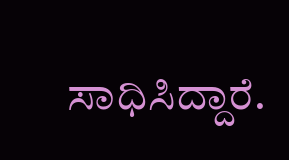ಸಾಧಿಸಿದ್ದಾರೆ.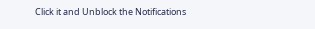Click it and Unblock the Notifications